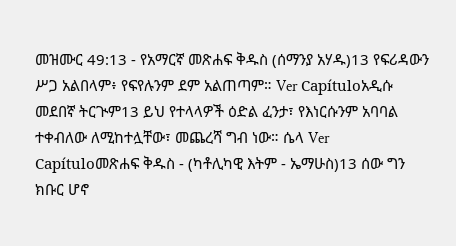መዝሙር 49:13 - የአማርኛ መጽሐፍ ቅዱስ (ሰማንያ አሃዱ)13 የፍሪዳውን ሥጋ አልበላም፥ የፍየሉንም ደም አልጠጣም። Ver Capítuloአዲሱ መደበኛ ትርጒም13 ይህ የተላላዎች ዕድል ፈንታ፣ የእነርሱንም አባባል ተቀብለው ለሚከተሏቸው፣ መጨረሻ ግብ ነው። ሴላ Ver Capítuloመጽሐፍ ቅዱስ - (ካቶሊካዊ እትም - ኤማሁስ)13 ሰው ግን ክቡር ሆኖ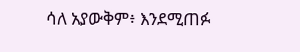ሳለ አያውቅም፥ እንደሚጠፉ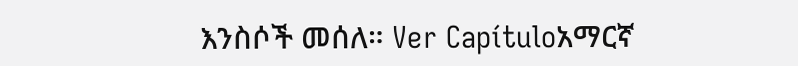እንስሶች መሰለ። Ver Capítuloአማርኛ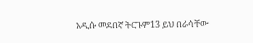አዲሱ መደበኛ ትርጉም13 ይህ በራሳቸው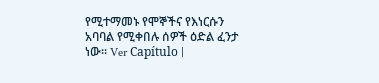የሚተማመኑ የሞኞችና የእነርሱን አባባል የሚቀበሉ ሰዎች ዕድል ፈንታ ነው። Ver Capítulo |